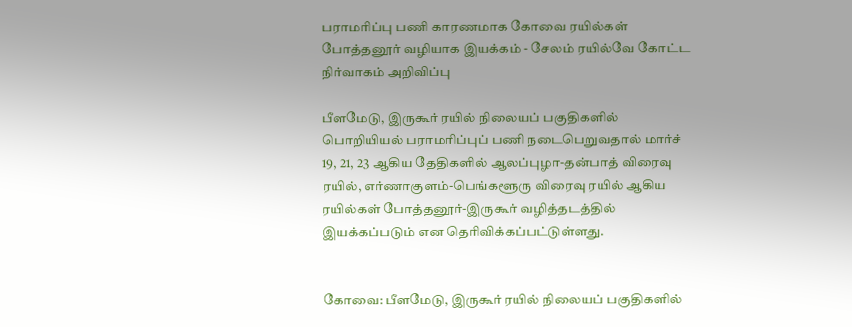பராமரிப்பு பணி காரணமாக கோவை ரயில்கள் போத்தனூர் வழியாக இயக்கம் - சேலம் ரயில்வே கோட்ட நிர்வாகம் அறிவிப்பு

பீளமேடு, இருகூர் ரயில் நிலையப் பகுதிகளில் பொறியியல் பராமரிப்புப் பணி நடைபெறுவதால் மார்ச் 19, 21, 23 ஆகிய தேதிகளில் ஆலப்புழா-தன்பாத் விரைவு ரயில், எர்ணாகுளம்-பெங்களூரு விரைவு ரயில் ஆகிய ரயில்கள் போத்தனூர்-இருகூர் வழித்தடத்தில் இயக்கப்படும் என தெரிவிக்கப்பட்டுள்ளது.


கோவை: பீளமேடு, இருகூர் ரயில் நிலையப் பகுதிகளில்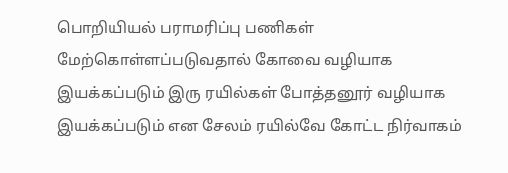பொறியியல் பராமரிப்பு பணிகள் மேற்கொள்ளப்படுவதால் கோவை வழியாக இயக்கப்படும் இரு ரயில்கள் போத்தனூர் வழியாக இயக்கப்படும் என சேலம் ரயில்வே கோட்ட நிர்வாகம்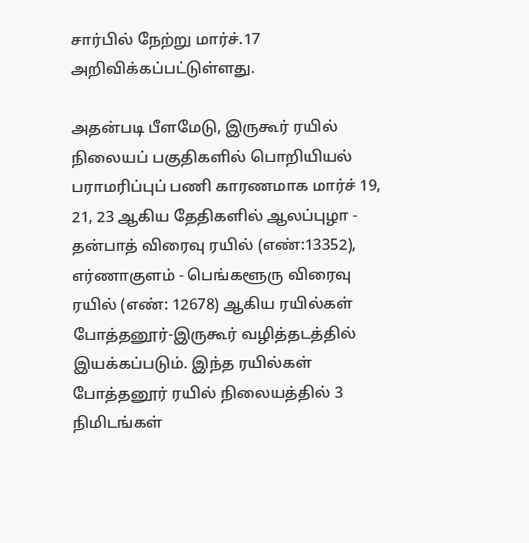சார்பில் நேற்று மார்ச்.17 அறிவிக்கப்பட்டுள்ளது.

அதன்படி பீளமேடு, இருகூர் ரயில் நிலையப் பகுதிகளில் பொறியியல் பராமரிப்புப் பணி காரணமாக மார்ச் 19, 21, 23 ஆகிய தேதிகளில் ஆலப்புழா - தன்பாத் விரைவு ரயில் (எண்:13352), எர்ணாகுளம் - பெங்களூரு விரைவு ரயில் (எண்: 12678) ஆகிய ரயில்கள் போத்தனூர்-இருகூர் வழித்தடத்தில் இயக்கப்படும். இந்த ரயில்கள் போத்தனூர் ரயில் நிலையத்தில் 3 நிமிடங்கள்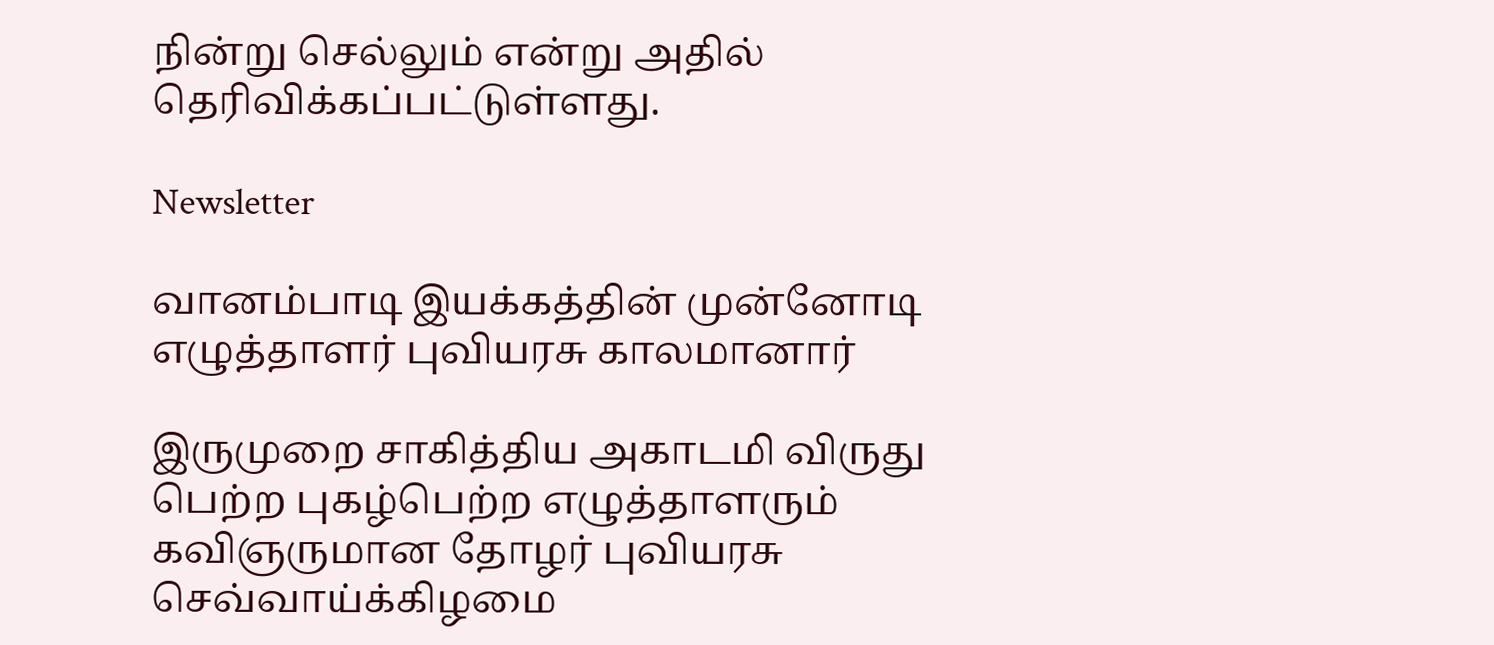நின்று செல்லும் என்று அதில் தெரிவிக்கப்பட்டுள்ளது.

Newsletter

வானம்பாடி இயக்கத்தின் முன்னோடி எழுத்தாளர் புவியரசு காலமானார்

இருமுறை சாகித்திய அகாடமி விருது பெற்ற புகழ்பெற்ற எழுத்தாளரும் கவிஞருமான தோழர் புவியரசு செவ்வாய்க்கிழமை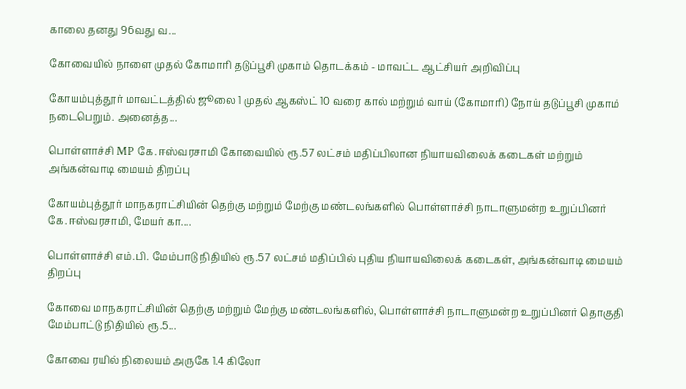காலை தனது 96வது வ...

கோவையில் நாளை முதல் கோமாரி தடுப்பூசி முகாம் தொடக்கம் - மாவட்ட ஆட்சியர் அறிவிப்பு

கோயம்புத்தூர் மாவட்டத்தில் ஜூலை 1 முதல் ஆகஸ்ட் 10 வரை கால் மற்றும் வாய் (கோமாரி) நோய் தடுப்பூசி முகாம் நடைபெறும். அனைத்த...

பொள்ளாச்சி MP கே.ஈஸ்வரசாமி கோவையில் ரூ.57 லட்சம் மதிப்பிலான நியாயவிலைக் கடைகள் மற்றும் அங்கன்வாடி மையம் திறப்பு

கோயம்புத்தூர் மாநகராட்சியின் தெற்கு மற்றும் மேற்கு மண்டலங்களில் பொள்ளாச்சி நாடாளுமன்ற உறுப்பினர் கே.ஈஸ்வரசாமி, மேயர் கா....

பொள்ளாச்சி எம்.பி. மேம்பாடு நிதியில் ரூ.57 லட்சம் மதிப்பில் புதிய நியாயவிலைக் கடைகள், அங்கன்வாடி மையம் திறப்பு

கோவை மாநகராட்சியின் தெற்கு மற்றும் மேற்கு மண்டலங்களில், பொள்ளாச்சி நாடாளுமன்ற உறுப்பினர் தொகுதி மேம்பாட்டு நிதியில் ரூ.5...

கோவை ரயில் நிலையம் அருகே 1.4 கிலோ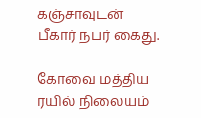கஞ்சாவுடன் பீகார் நபர் கைது.

கோவை மத்திய ரயில் நிலையம்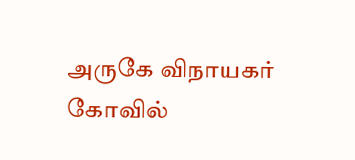அருகே விநாயகர் கோவில்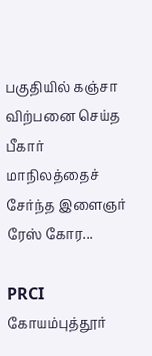பகுதியில் கஞ்சா விற்பனை செய்த பீகார் மாநிலத்தைச் சேர்ந்த இளைஞர் ரேஸ் கோர...

PRCI கோயம்புத்தூர்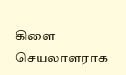கிளை செயலாளராக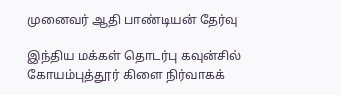முனைவர் ஆதி பாண்டியன் தேர்வு

இந்திய மக்கள் தொடர்பு கவுன்சில் கோயம்புத்தூர் கிளை நிர்வாகக்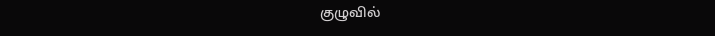குழுவில்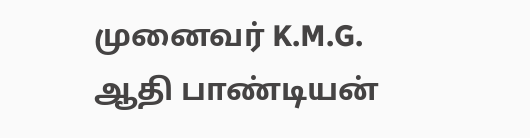முனைவர் K.M.G. ஆதி பாண்டியன்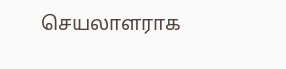செயலாளராக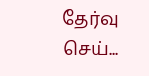தேர்வு செய்...